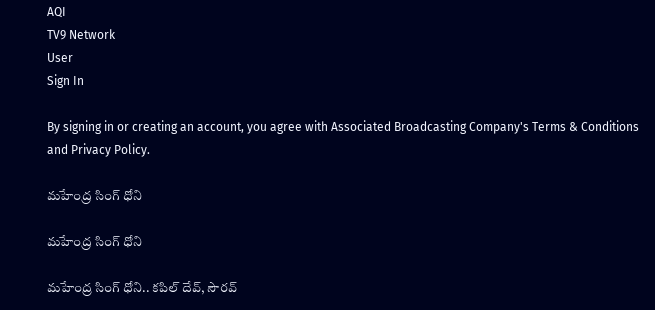AQI
TV9 Network
User
Sign In

By signing in or creating an account, you agree with Associated Broadcasting Company's Terms & Conditions and Privacy Policy.

మహేంద్ర సింగ్ ధోని

మహేంద్ర సింగ్ ధోని

మహేంద్ర సింగ్ ధోని.. కపిల్ దేవ్, సౌరవ్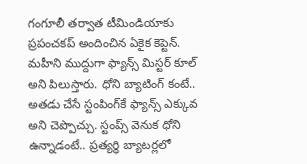గంగూలీ తర్వాత టీమిండియాకు ప్రపంచకప్ అందించిన ఏకైక కెప్టెన్. మహీని ముద్దుగా ఫ్యాన్స్ మిస్టర్ కూల్ అని పిలుస్తారు. ధోని బ్యాటింగ్ కంటే.. అతడు చేసే స్టంపింగ్‌కే ఫ్యాన్స్ ఎక్కువ అని చెప్పొచ్చు. స్టంప్స్ వెనుక ధోని ఉన్నాడంటే.. ప్రత్యర్ధి బ్యాటర్లలో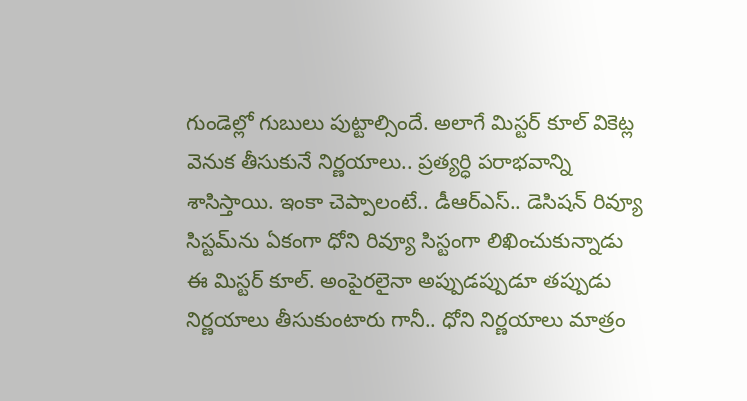గుండెల్లో గుబులు పుట్టాల్సిందే. అలాగే మిస్టర్ కూల్ వికెట్ల వెనుక తీసుకునే నిర్ణయాలు.. ప్రత్యర్ధి పరాభవాన్ని శాసిస్తాయి. ఇంకా చెప్పాలంటే.. డీఆర్ఎస్.. డెసిషన్ రివ్యూ సిస్టమ్‌ను ఏకంగా ధోని రివ్యూ సిస్టంగా లిఖించుకున్నాడు ఈ మిస్టర్ కూల్. అంపైరలైనా అప్పుడప్పుడూ తప్పుడు నిర్ణయాలు తీసుకుంటారు గానీ.. ధోని నిర్ణయాలు మాత్రం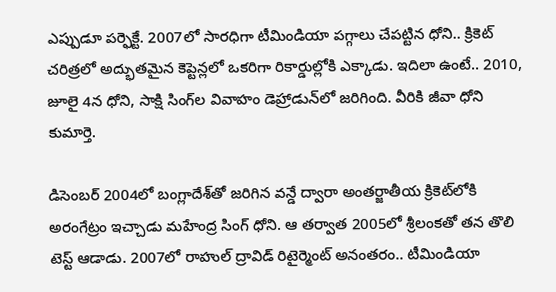ఎప్పుడూ పర్ఫెక్టే. 2007లో సారధిగా టీమిండియా పగ్గాలు చేపట్టిన ధోని.. క్రికెట్ చరిత్రలో అద్భుతమైన కెప్టెన్లలో ఒకరిగా రికార్డుల్లోకి ఎక్కాడు. ఇదిలా ఉంటే.. 2010, జూలై 4న ధోని, సాక్షి సింగ్‌ల వివాహం డెహ్రాడున్‌లో జరిగింది. వీరికి జీవా ధోని కుమార్తె.

డిసెంబర్ 2004లో బంగ్లాదేశ్‌తో జరిగిన వన్డే ద్వారా అంతర్జాతీయ క్రికెట్‌లోకి అరంగేట్రం ఇచ్చాడు మహేంద్ర సింగ్ ధోని. ఆ తర్వాత 2005లో శ్రీలంకతో తన తొలి టెస్ట్ ఆడాడు. 2007లో రాహుల్ ద్రావిడ్ రిటైర్మెంట్ అనంతరం.. టీమిండియా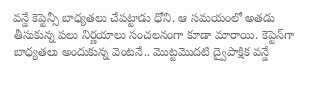వన్డే కెప్టెన్సీ బాధ్యతలు చేపట్టాడు ధోని. ఆ సమయంలో అతడు తీసుకున్న పలు నిర్ణయాలు సంచలనంగా కూడా మారాయి. కెప్టెన్‌గా బాధ్యతలు అందుకున్న వెంటనే.. మొట్టమొదటి ద్వైపాక్షిక వన్డే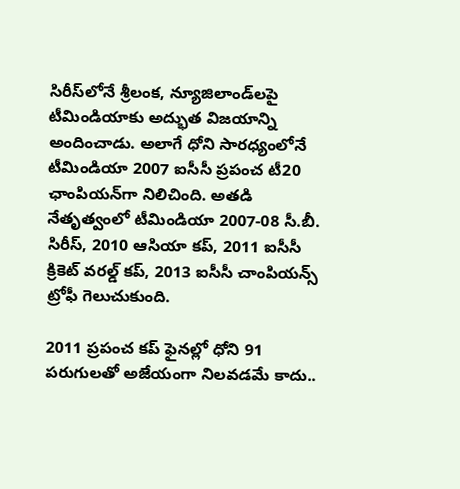సిరీస్‌లోనే శ్రీలంక, న్యూజిలాండ్‌లపై టీమిండియాకు అద్భుత విజయాన్ని అందించాడు. అలాగే ధోని సారధ్యంలోనే టీమిండియా 2007 ఐసీసీ ప్రపంచ టీ20 ఛాంపియన్‌గా నిలిచింది. అతడి నేతృత్వంలో టీమిండియా 2007-08 సీ.బీ. సిరీస్, 2010 ఆసియా కప్, 2011 ఐసీసీ క్రికెట్ వరల్డ్ కప్, 2013 ఐసీసీ చాంపియన్స్ ట్రోఫీ గెలుచుకుంది.

2011 ప్రపంచ కప్ ఫైనల్లో ధోని 91 పరుగులతో అజేయంగా నిలవడమే కాదు..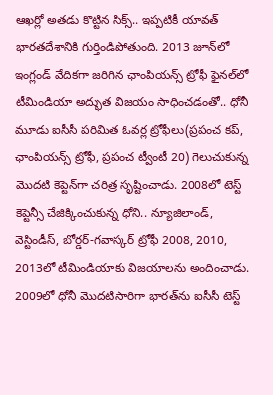ఆఖర్లో అతడు కొట్టిన సిక్స్.. ఇప్పటికీ యావత్ భారతదేశానికి గుర్తిండిపోతుంది. 2013 జూన్‌లో ఇంగ్లండ్‌ వేదికగా జరిగిన ఛాంపియన్స్ ట్రోఫీ ఫైనల్‌లో టీమిండియా అద్భుత విజయం సాధించడంతో.. ధోనీ మూడు ఐసీసీ పరిమిత ఓవర్ల ట్రోఫీలు(ప్రపంచ కప్, ఛాంపియన్స్ ట్రోఫీ, ప్రపంచ ట్వీంటీ 20) గెలుచుకున్న మొదటి కెప్టెన్‌గా చరిత్ర సృష్టించాడు. 2008లో టెస్ట్ కెప్టెన్సీ చేజిక్కించుకున్న ధోని.. న్యూజిలాండ్, వెస్టిండీస్, బోర్డర్-గవాస్కర్ ట్రోఫీ 2008, 2010, 2013లో టీమిండియాకు విజయాలను అందించాడు. 2009లో ధోనీ మొదటిసారిగా భారత్‌ను ఐసీసీ టెస్ట్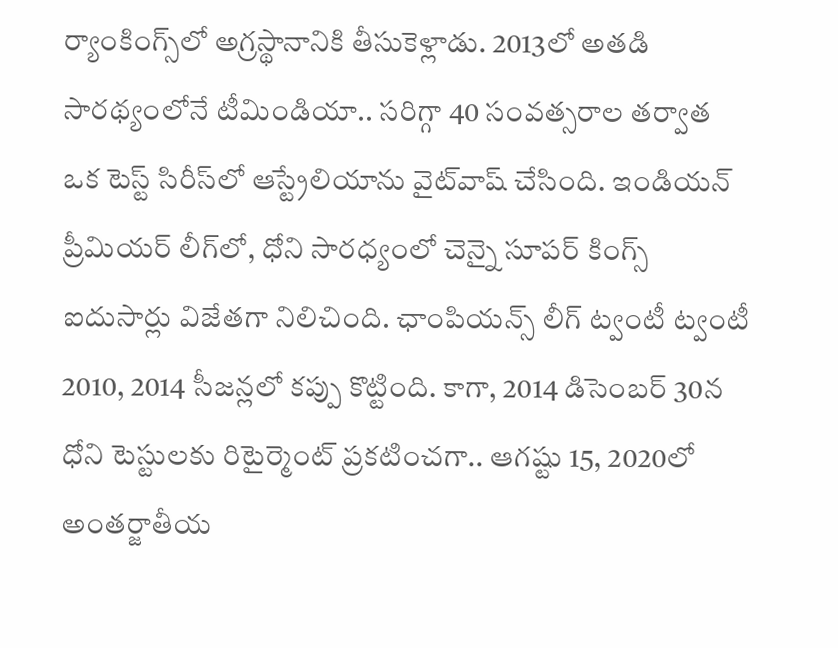ర్యాంకింగ్స్‌లో అగ్రస్థానానికి తీసుకెళ్లాడు. 2013లో అతడి సారథ్యంలోనే టీమిండియా.. సరిగ్గా 40 సంవత్సరాల తర్వాత ఒక టెస్ట్ సిరీస్‌లో ఆస్ట్రేలియాను వైట్‌వాష్ చేసింది. ఇండియన్ ప్రీమియర్ లీగ్‌లో, ధోని సారధ్యంలో చెన్నై సూపర్ కింగ్స్ ఐదుసార్లు విజేతగా నిలిచింది. ఛాంపియన్స్ లీగ్ ట్వంటీ ట్వంటీ 2010, 2014 సీజన్లలో కప్పు కొట్టింది. కాగా, 2014 డిసెంబర్ 30న ధోని టెస్టులకు రిటైర్మెంట్ ప్రకటించగా.. ఆగష్టు 15, 2020లో అంతర్జాతీయ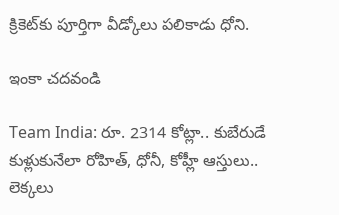క్రికెట్‌కు పూర్తిగా వీడ్కోలు పలికాడు ధోని.

ఇంకా చదవండి

Team India: రూ. 2314 కోట్లా.. కుబేరుడే కుళ్లుకునేలా రోహిత్, ధోనీ, కోహ్లీ ఆస్తులు.. లెక్కలు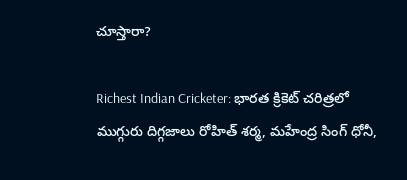చూస్తారా?

Richest Indian Cricketer: భారత క్రికెట్ చరిత్రలో ముగ్గురు దిగ్గజాలు రోహిత్ శర్మ, మహేంద్ర సింగ్ ధోనీ,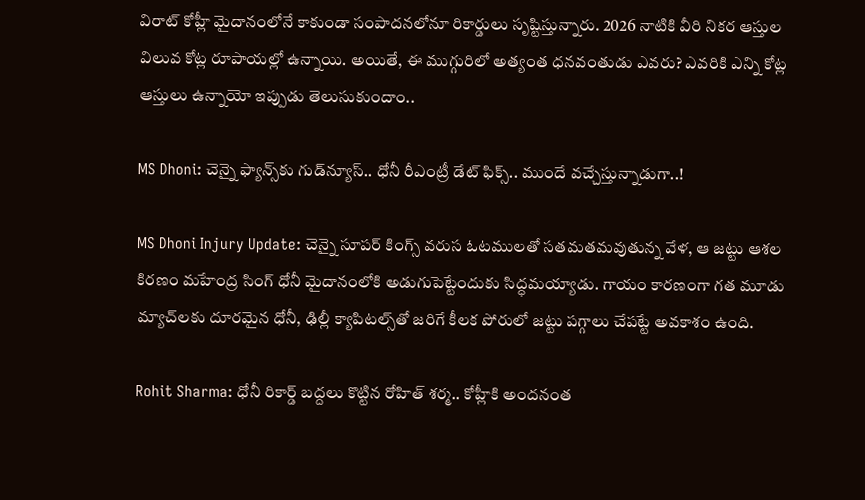విరాట్ కోహ్లీ మైదానంలోనే కాకుండా సంపాదనలోనూ రికార్డులు సృష్టిస్తున్నారు. 2026 నాటికి వీరి నికర ఆస్తుల విలువ కోట్ల రూపాయల్లో ఉన్నాయి. అయితే, ఈ ముగ్గురిలో అత్యంత ధనవంతుడు ఎవరు? ఎవరికి ఎన్ని కోట్ల ఆస్తులు ఉన్నాయో ఇప్పుడు తెలుసుకుందాం..

MS Dhoni: చెన్నై ఫ్యాన్స్‌కు గుడ్‌న్యూస్.. ధోనీ రీఎంట్రీ డేట్ ఫిక్స్.. ముందే వచ్చేస్తున్నాడుగా..!

MS Dhoni Injury Update: చెన్నై సూపర్ కింగ్స్ వరుస ఓటములతో సతమతమవుతున్న వేళ, ఆ జట్టు ఆశల కిరణం మహేంద్ర సింగ్ ధోనీ మైదానంలోకి అడుగుపెట్టేందుకు సిద్ధమయ్యాడు. గాయం కారణంగా గత మూడు మ్యాచ్‌లకు దూరమైన ధోనీ, ఢిల్లీ క్యాపిటల్స్‌తో జరిగే కీలక పోరులో జట్టు పగ్గాలు చేపట్టే అవకాశం ఉంది.

Rohit Sharma: ధోనీ రికార్డ్ బద్దలు కొట్టిన రోహిత్ శర్మ.. కోహ్లీకి అందనంత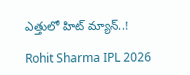ఎత్తులో హిట్ మ్యాన్..!

Rohit Sharma IPL 2026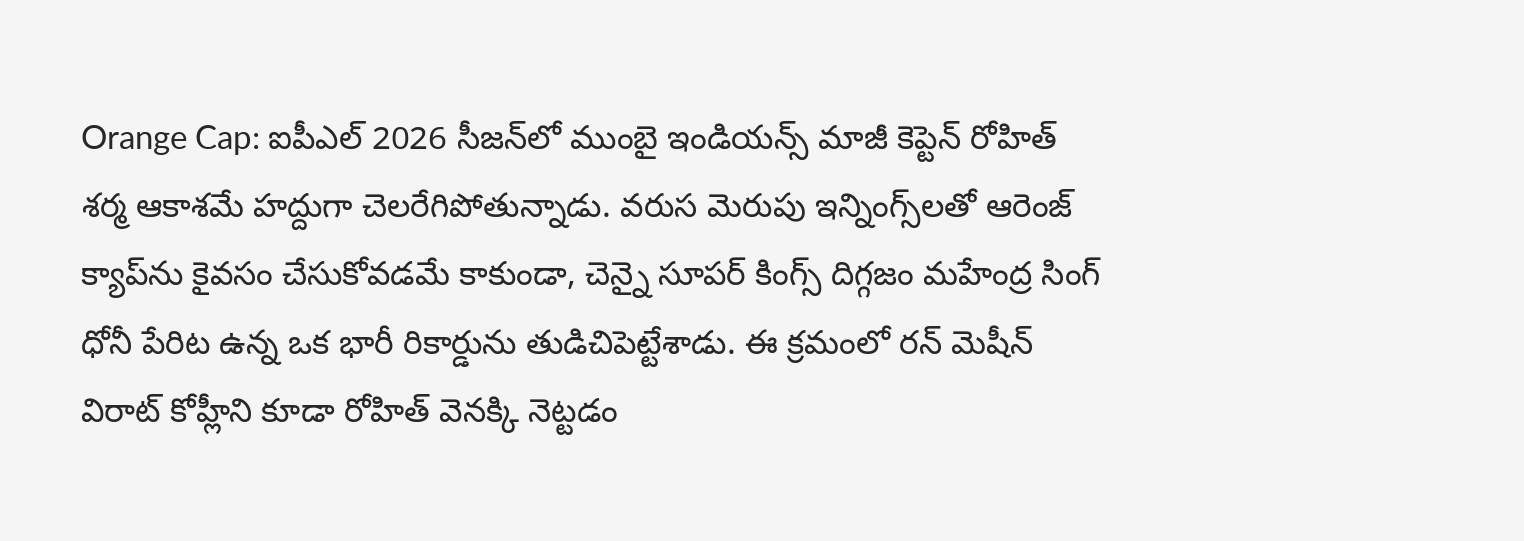Orange Cap: ఐపీఎల్ 2026 సీజన్‌లో ముంబై ఇండియన్స్ మాజీ కెప్టెన్ రోహిత్ శర్మ ఆకాశమే హద్దుగా చెలరేగిపోతున్నాడు. వరుస మెరుపు ఇన్నింగ్స్‌లతో ఆరెంజ్ క్యాప్‌ను కైవసం చేసుకోవడమే కాకుండా, చెన్నై సూపర్ కింగ్స్ దిగ్గజం మహేంద్ర సింగ్ ధోనీ పేరిట ఉన్న ఒక భారీ రికార్డును తుడిచిపెట్టేశాడు. ఈ క్రమంలో రన్ మెషీన్ విరాట్ కోహ్లీని కూడా రోహిత్ వెనక్కి నెట్టడం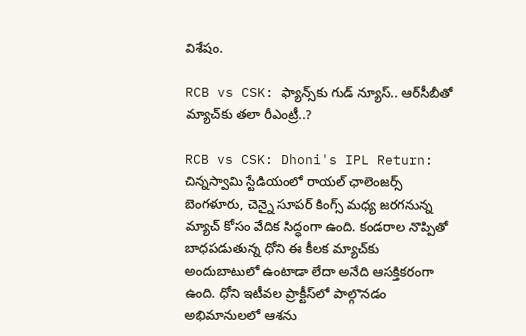విశేషం.

RCB vs CSK: ఫ్యాన్స్‌కు గుడ్ న్యూస్.. ఆర్‌సీబీతో మ్యాచ్‌కు తలా రీఎంట్రీ..?

RCB vs CSK: Dhoni's IPL Return: చిన్నస్వామి స్టేడియంలో రాయల్ ఛాలెంజర్స్ బెంగళూరు, చెన్నై సూపర్ కింగ్స్ మధ్య జరగనున్న మ్యాచ్ కోసం వేదిక సిద్ధంగా ఉంది. కండరాల నొప్పితో బాధపడుతున్న ధోని ఈ కీలక మ్యాచ్‌కు అందుబాటులో ఉంటాడా లేదా అనేది ఆసక్తికరంగా ఉంది. ధోని ఇటీవల ప్రాక్టీస్‌లో పాల్గొనడం అభిమానులలో ఆశను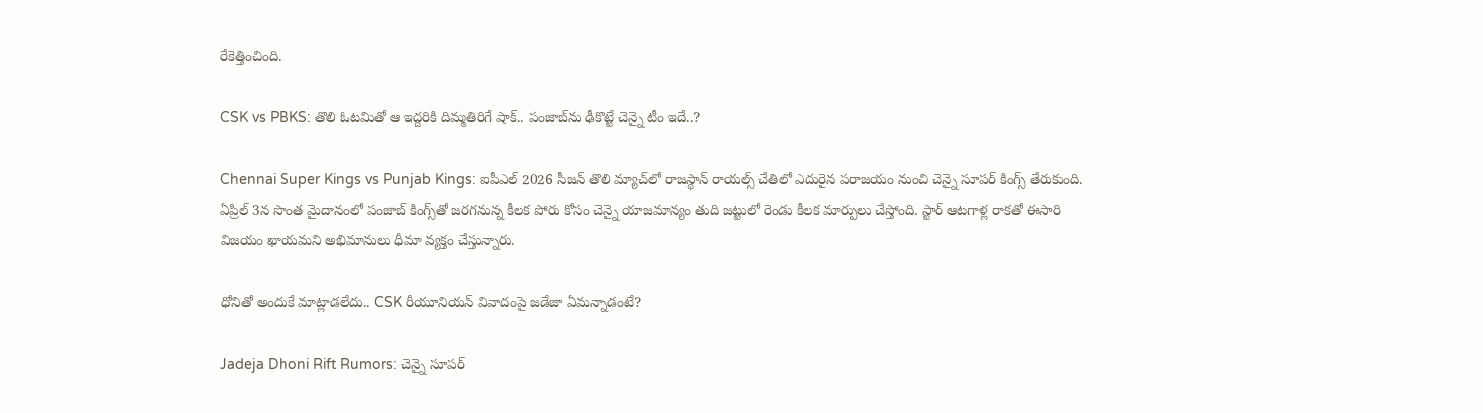రేకెత్తించింది.

CSK vs PBKS: తొలి ఓటమితో ఆ ఇద్దరికి దిమ్మతిరిగే షాక్.. పంజాబ్‌ను ఢీకొట్టే చెన్నై టీం ఇదే..?

Chennai Super Kings vs Punjab Kings: ఐపీఎల్ 2026 సీజన్ తొలి మ్యాచ్‌లో రాజస్థాన్ రాయల్స్ చేతిలో ఎదురైన పరాజయం నుంచి చెన్నై సూపర్ కింగ్స్ తేరుకుంది. ఏప్రిల్ 3న సొంత మైదానంలో పంజాబ్ కింగ్స్‌తో జరగనున్న కీలక పోరు కోసం చెన్నై యాజమాన్యం తుది జట్టులో రెండు కీలక మార్పులు చేస్తోంది. స్టార్ ఆటగాళ్ల రాకతో ఈసారి విజయం ఖాయమని అభిమానులు ధీమా వ్యక్తం చేస్తున్నారు.

ధోనితో అందుకే మాట్లాడలేదు.. CSK రీయూనియన్ వివాదంపై జడేజా ఏమన్నాడంటే?

Jadeja Dhoni Rift Rumors: చెన్నై సూపర్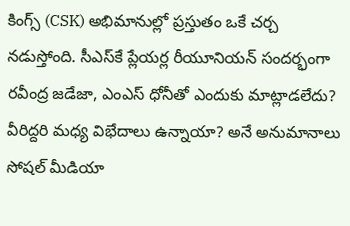కింగ్స్ (CSK) అభిమానుల్లో ప్రస్తుతం ఒకే చర్చ నడుస్తోంది. సీఎస్‌కే ప్లేయర్ల రీయూనియన్ సందర్భంగా రవీంద్ర జడేజా, ఎంఎస్ ధోనీతో ఎందుకు మాట్లాడలేదు? వీరిద్దరి మధ్య విభేదాలు ఉన్నాయా? అనే అనుమానాలు సోషల్ మీడియా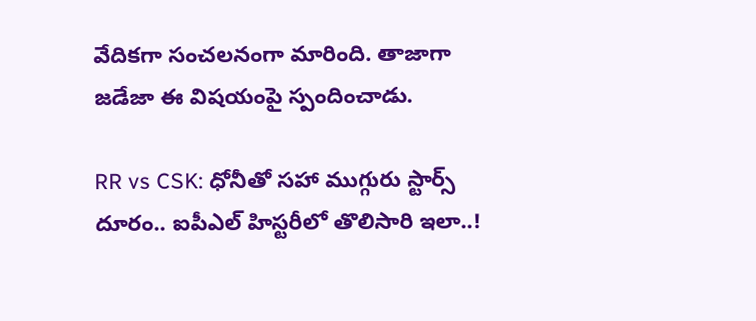వేదికగా సంచలనంగా మారింది. తాజాగా జడేజా ఈ విషయంపై స్పందించాడు.

RR vs CSK: ధోనీతో సహా ముగ్గురు స్టార్స్ దూరం.. ఐపీఎల్ హిస్టరీలో తొలిసారి ఇలా..!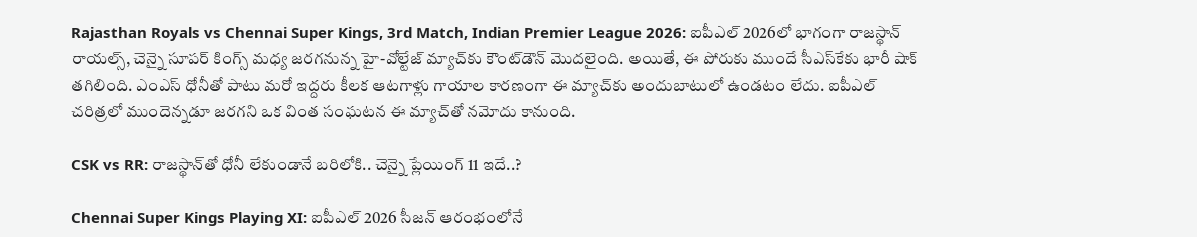Rajasthan Royals vs Chennai Super Kings, 3rd Match, Indian Premier League 2026: ఐపీఎల్ 2026లో భాగంగా రాజస్థాన్ రాయల్స్, చెన్నై సూపర్ కింగ్స్ మధ్య జరగనున్న హై-వోల్టేజ్ మ్యాచ్‌కు కౌంట్‌డౌన్ మొదలైంది. అయితే, ఈ పోరుకు ముందే సీఎస్‌కేకు భారీ షాక్ తగిలింది. ఎంఎస్ ధోనీతో పాటు మరో ఇద్దరు కీలక ఆటగాళ్లు గాయాల కారణంగా ఈ మ్యాచ్‌కు అందుబాటులో ఉండటం లేదు. ఐపీఎల్ చరిత్రలో ముందెన్నడూ జరగని ఒక వింత సంఘటన ఈ మ్యాచ్‌తో నమోదు కానుంది.

CSK vs RR: రాజస్థాన్‌తో ధోనీ లేకుండానే బరిలోకి.. చెన్నై ప్లేయింగ్ 11 ఇదే..?

Chennai Super Kings Playing XI: ఐపీఎల్ 2026 సీజన్ ఆరంభంలోనే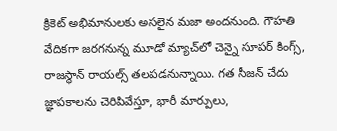క్రికెట్ అభిమానులకు అసలైన మజా అందనుంది. గౌహతి వేదికగా జరగనున్న మూడో మ్యాచ్‌లో చెన్నై సూపర్ కింగ్స్, రాజస్థాన్ రాయల్స్ తలపడనున్నాయి. గత సీజన్ చేదు జ్ఞాపకాలను చెరిపివేస్తూ, భారీ మార్పులు,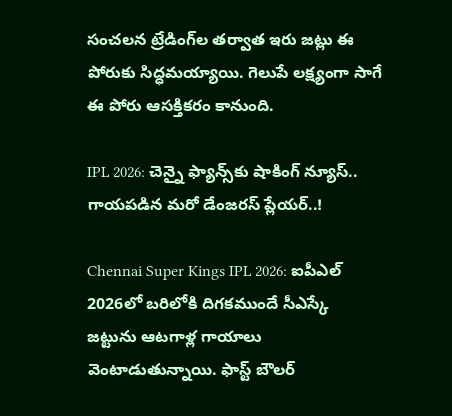సంచలన ట్రేడింగ్‌ల తర్వాత ఇరు జట్లు ఈ పోరుకు సిద్ధమయ్యాయి. గెలుపే లక్ష్యంగా సాగే ఈ పోరు ఆసక్తికరం కానుంది.

IPL 2026: చెన్నై ఫ్యాన్స్‌కు షాకింగ్ న్యూస్.. గాయపడిన మరో డేంజరస్ ప్లేయర్..!

Chennai Super Kings IPL 2026: ఐపీఎల్ 2026లో బరిలోకి దిగకముందే సీఎస్కే జట్టును ఆటగాళ్ల గాయాలు వెంటాడుతున్నాయి. ఫాస్ట్ బౌలర్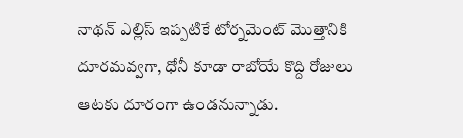నాథన్ ఎల్లిస్ ఇప్పటికే టోర్నమెంట్ మొత్తానికి దూరమవ్వగా, ధోనీ కూడా రాబోయే కొద్ది రోజులు ఆటకు దూరంగా ఉండనున్నాడు.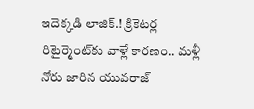ఇదెక్కడి లాజిక్.! క్రికెటర్ల రిటైర్మెంట్‌కు వాళ్లే కారణం.. మళ్లీ నోరు జారిన యువరాజ్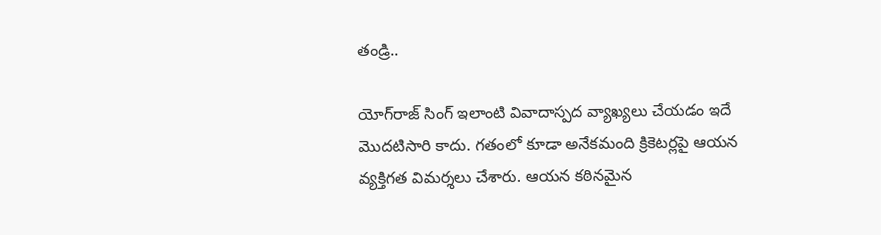తండ్రి..

యోగ్‌రాజ్ సింగ్ ఇలాంటి వివాదాస్పద వ్యాఖ్యలు చేయడం ఇదే మొదటిసారి కాదు. గతంలో కూడా అనేకమంది క్రికెటర్లపై ఆయన వ్యక్తిగత విమర్శలు చేశారు. ఆయన కఠినమైన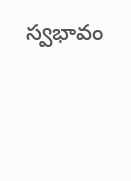స్వభావం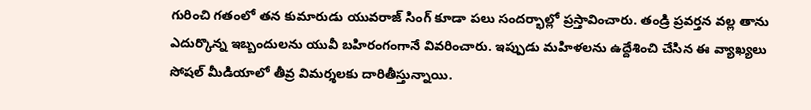గురించి గతంలో తన కుమారుడు యువరాజ్ సింగ్ కూడా పలు సందర్భాల్లో ప్రస్తావించారు. తండ్రి ప్రవర్తన వల్ల తాను ఎదుర్కొన్న ఇబ్బందులను యువీ బహిరంగంగానే వివరించారు. ఇప్పుడు మహిళలను ఉద్దేశించి చేసిన ఈ వ్యాఖ్యలు సోషల్ మీడియాలో తీవ్ర విమర్శలకు దారితీస్తున్నాయి.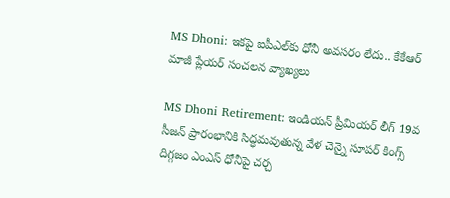MS Dhoni: ఇకపై ఐపీఎల్‌కు ధోనీ అవసరం లేదు.. కేకేఆర్ మాజీ ప్లేయర్ సంచలన వ్యాఖ్యలు

MS Dhoni Retirement: ఇండియన్ ప్రీమియర్ లీగ్ 19వ సీజన్ ప్రారంభానికి సిద్ధమవుతున్న వేళ చెన్నై సూపర్ కింగ్స్ దిగ్గజం ఎంఎస్ ధోనీపై చర్చ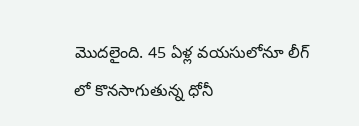మొదలైంది. 45 ఏళ్ల వయసులోనూ లీగ్ లో కొనసాగుతున్న ధోనీ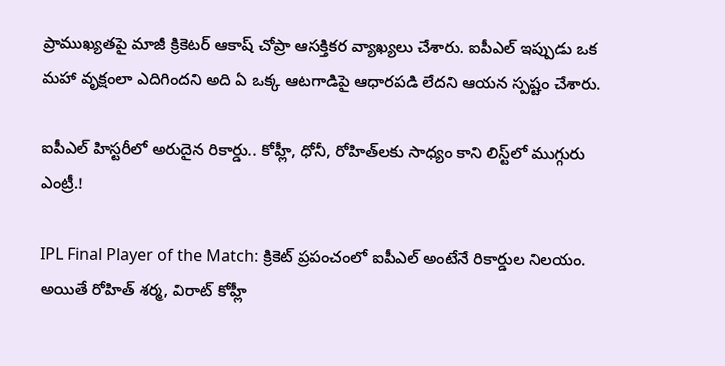ప్రాముఖ్యతపై మాజీ క్రికెటర్ ఆకాష్ చోప్రా ఆసక్తికర వ్యాఖ్యలు చేశారు. ఐపీఎల్ ఇప్పుడు ఒక మహా వృక్షంలా ఎదిగిందని అది ఏ ఒక్క ఆటగాడిపై ఆధారపడి లేదని ఆయన స్పష్టం చేశారు.

ఐపీఎల్ హిస్టరీలో అరుదైన రికార్డు.. కోహ్లీ, ధోనీ, రోహిత్‌లకు సాధ్యం కాని లిస్ట్‌లో ముగ్గురు ఎంట్రీ.!

IPL Final Player of the Match: క్రికెట్ ప్రపంచంలో ఐపీఎల్ అంటేనే రికార్డుల నిలయం. అయితే రోహిత్ శర్మ, విరాట్ కోహ్లీ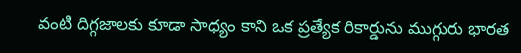వంటి దిగ్గజాలకు కూడా సాధ్యం కాని ఒక ప్రత్యేక రికార్డును ముగ్గురు భారత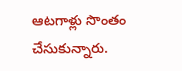ఆటగాళ్లు సొంతం చేసుకున్నారు.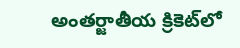అంతర్జాతీయ క్రికెట్‌లో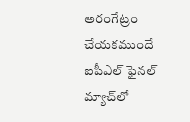అరంగేట్రం చేయకముందే ఐపీఎల్ ఫైనల్ మ్యాచ్‌లో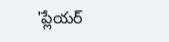'ప్లేయర్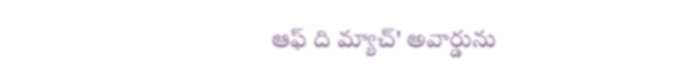ఆఫ్ ది మ్యాచ్' అవార్డును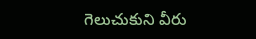గెలుచుకుని వీరు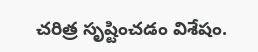చరిత్ర సృష్టించడం విశేషం.